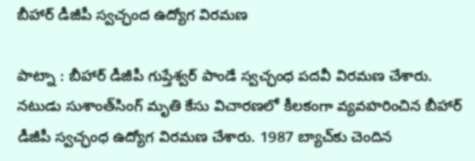బీహార్‌ డీజీపీ స్వచ్ఛంద ఉద్యోగ విరమణ

పాట్నా : బీహార్ డీజీపీ గుప్తేశ్వర్‌ పాండే స్వ‌చ్ఛంధ ప‌ద‌వీ విర‌మ‌ణ చేశారు. నటుడు సుశాంత్‌సింగ్‌‌ మృతి కేసు విచారణలో కీలకంగా వ్యవహరించిన బీహార్‌ డీజీపీ స్వచ్ఛంధ‌ ఉద్యోగ విరమణ చేశారు. 1987 బ్యాచ్‌కు చెందిన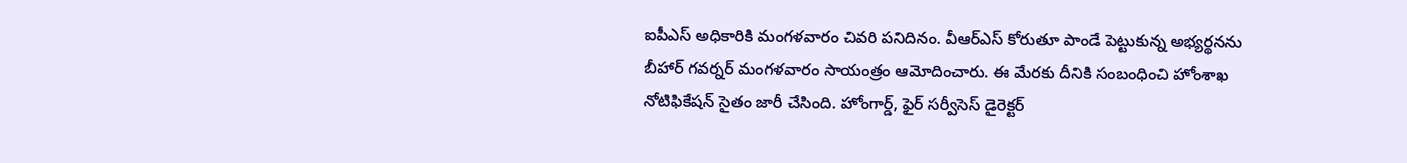ఐపీఎస్‌ అధికారికి మంగళవారం చివరి పనిదినం. వీఆర్‌ఎస్‌ కోరుతూ పాండే పెట్టుకున్న అభ్యర్థనను బీహార్‌ గవర్నర్‌ మంగళవారం సాయంత్రం ఆమోదించారు. ఈ మేరకు దీనికి సంబంధించి హోంశాఖ నోటిఫికేషన్‌ సైతం జారీ చేసింది. హోంగార్డ్‌, ఫైర్‌ సర్వీసెస్‌ డైరెక్టర్‌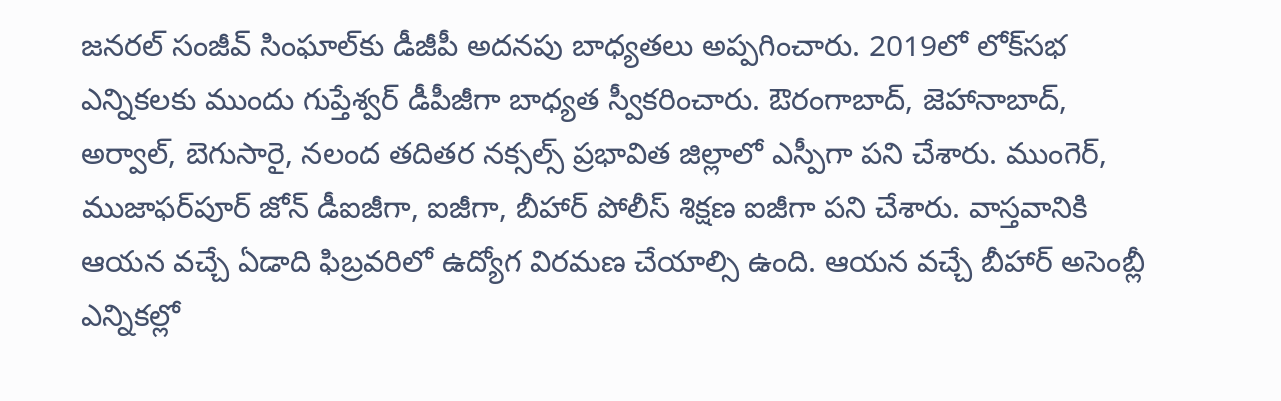జనరల్‌ సంజీవ్‌ సింఘాల్‌కు డీజీపీ అదనపు బాధ్యతలు అప్పగించారు. 2019లో లోక్‌సభ ఎన్నికలకు ముందు గుప్తేశ్వర్‌ డీపీజీగా బాధ్యత స్వీకరించారు. ఔరంగాబాద్‌, జెహానాబాద్‌, అర్వాల్‌, బెగుసారై, నలంద తదితర నక్సల్స్‌ ప్రభావిత జిల్లాలో ఎస్పీగా పని చేశారు. ముంగెర్, ముజాఫర్‌పూర్‌ జోన్‌ డీఐజీగా, ఐజీగా, బీహార్‌ పోలీస్‌ శిక్షణ ఐజీగా పని చేశారు. వాస్తవానికి ఆయన వచ్చే ఏడాది ఫిబ్రవరిలో ఉద్యోగ విరమణ చేయాల్సి ఉంది. ఆయన వచ్చే బీహార్‌ అసెంబ్లీ ఎన్నికల్లో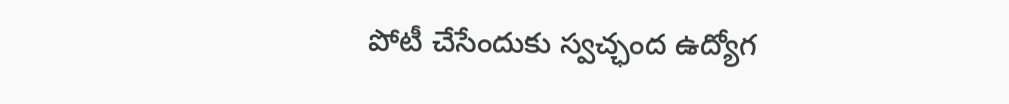పోటీ చేసేందుకు స్వచ్ఛంద ఉద్యోగ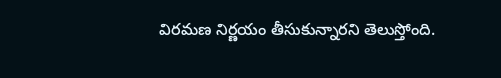విరమణ నిర్ణయం తీసుకున్నారని తెలుస్తోంది.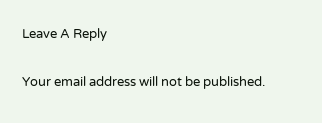Leave A Reply

Your email address will not be published.